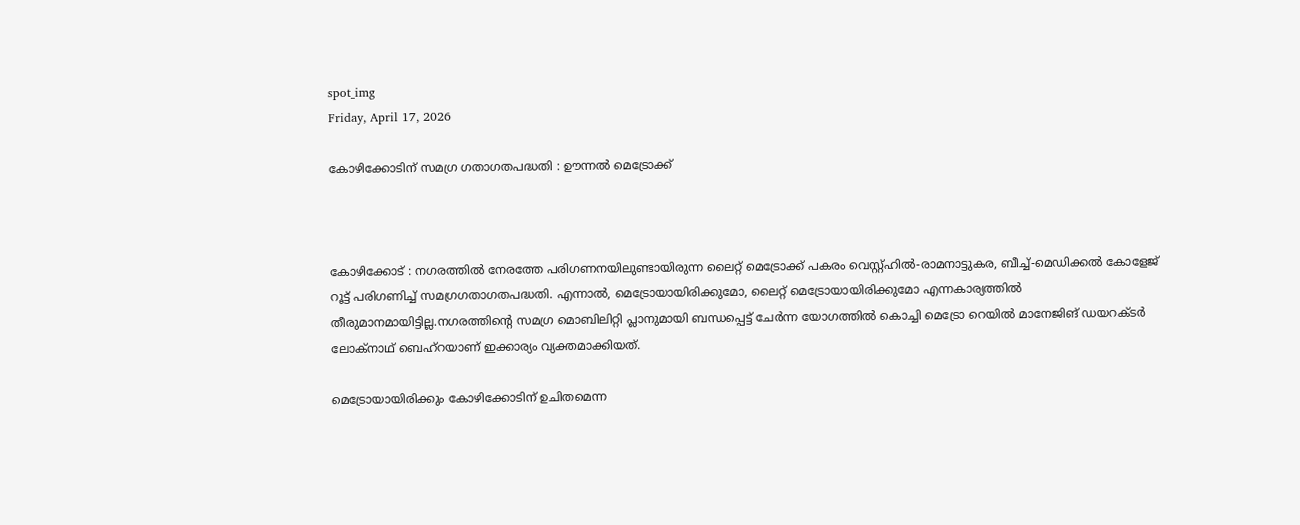spot_img
Friday, April 17, 2026

കോഴിക്കോടിന് സമഗ്ര ഗതാഗതപദ്ധതി : ഊന്നൽ മെട്രോക്ക്‌



കോഴിക്കോട് : നഗരത്തിൽ നേരത്തേ പരിഗണനയിലുണ്ടായിരുന്ന ലൈറ്റ് മെട്രോക്ക്‌ പകരം വെസ്റ്റ്ഹിൽ-രാമനാട്ടുകര, ബീച്ച്-മെഡിക്കൽ കോളേജ് റൂട്ട് പരിഗണിച്ച് സമഗ്രഗതാഗതപദ്ധതി. എന്നാൽ, മെട്രോയായിരിക്കുമോ, ലൈറ്റ് മെട്രോയായിരിക്കുമോ എന്നകാര്യത്തിൽ തീരുമാനമായിട്ടില്ല.നഗരത്തിന്റെ സമഗ്ര മൊബിലിറ്റി പ്ലാനുമായി ബന്ധപ്പെട്ട് ചേർന്ന യോഗത്തിൽ കൊച്ചി മെട്രോ റെയിൽ മാനേജിങ് ഡയറക്ടർ ലോക്‌നാഥ് ബെഹ്‌റയാണ് ഇക്കാര്യം വ്യക്തമാക്കിയത്.

മെട്രോയായിരിക്കും കോഴിക്കോടിന് ഉചിതമെന്ന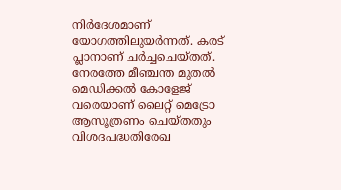നിർദേശമാണ് യോഗത്തിലുയർന്നത്. കരട് പ്ലാനാണ് ചർച്ചചെയ്തത്. നേരത്തേ മീഞ്ചന്ത മുതൽ മെഡിക്കൽ കോളേജ് വരെയാണ് ലൈറ്റ് മെട്രോ ആസൂത്രണം ചെയ്തതും വിശദപദ്ധതിരേഖ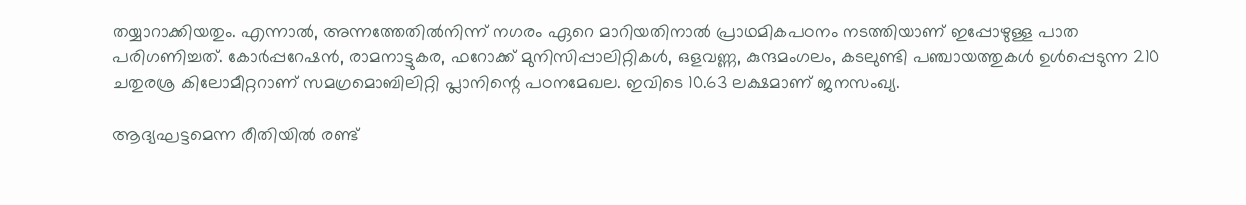തയ്യാറാക്കിയതും. എന്നാൽ, അന്നത്തേതിൽനിന്ന് നഗരം ഏറെ മാറിയതിനാൽ പ്രാഥമികപഠനം നടത്തിയാണ് ഇപ്പോഴുള്ള പാത പരിഗണിച്ചത്. കോർപ്പറേഷൻ, രാമനാട്ടുകര, ഫറോക്ക് മുനിസിപ്പാലിറ്റികൾ, ഒളവണ്ണ, കുന്ദമംഗലം, കടലുണ്ടി പഞ്ചായത്തുകൾ ഉൾപ്പെടുന്ന 210 ചതുരശ്ര കിലോമീറ്ററാണ് സമഗ്രമൊബിലിറ്റി പ്ലാനിന്റെ പഠനമേഖല. ഇവിടെ 10.63 ലക്ഷമാണ് ജനസംഖ്യ.

ആദ്യഘട്ടമെന്ന രീതിയിൽ രണ്ട്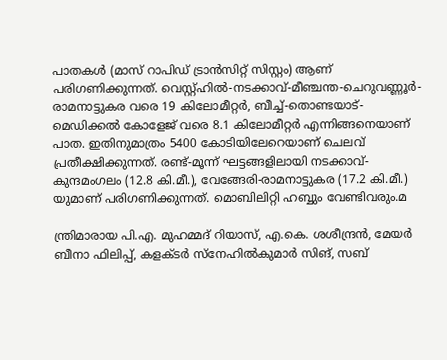പാതകൾ (മാസ് റാപിഡ് ട്രാൻസിറ്റ് സിസ്റ്റം) ആണ് പരിഗണിക്കുന്നത്. വെസ്റ്റ്ഹിൽ-നടക്കാവ്-മീഞ്ചന്ത-ചെറുവണ്ണൂർ-രാമനാട്ടുകര വരെ 19 കിലോമീറ്റർ, ബീച്ച്-തൊണ്ടയാട്-മെഡിക്കൽ കോളേജ് വരെ 8.1 കിലോമീറ്റർ എന്നിങ്ങനെയാണ് പാത. ഇതിനുമാത്രം 5400 കോടിയിലേറെയാണ് ചെലവ് പ്രതീക്ഷിക്കുന്നത്. രണ്ട്-മൂന്ന് ഘട്ടങ്ങളിലായി നടക്കാവ്-കുന്ദമംഗലം (12.8 കി.മീ.), വേങ്ങേരി-രാമനാട്ടുകര (17.2 കി.മീ.) യുമാണ് പരിഗണിക്കുന്നത്. മൊബിലിറ്റി ഹബ്ബും വേണ്ടിവരും.മ

ന്ത്രിമാരായ പി.എ. മുഹമ്മദ് റിയാസ്, എ.കെ. ശശീന്ദ്രൻ, മേയർ ബീനാ ഫിലിപ്പ്, കളക്ടർ സ്‌നേഹിൽകുമാർ സിങ്, സബ്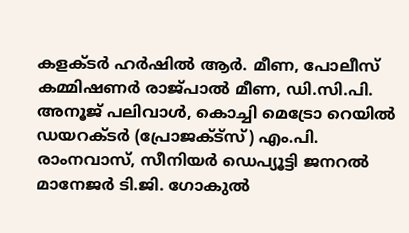കളക്ടർ ഹർഷിൽ ആർ. മീണ, പോലീസ് കമ്മിഷണർ രാജ്പാൽ മീണ, ഡി.സി.പി. അനൂജ് പലിവാൾ, കൊച്ചി മെട്രോ റെയിൽ ഡയറക്ടർ (പ്രോജക്ട്സ്) എം.പി. രാംനവാസ്, സീനിയർ ഡെപ്യൂട്ടി ജനറൽ മാനേജർ ടി.ജി. ഗോകുൽ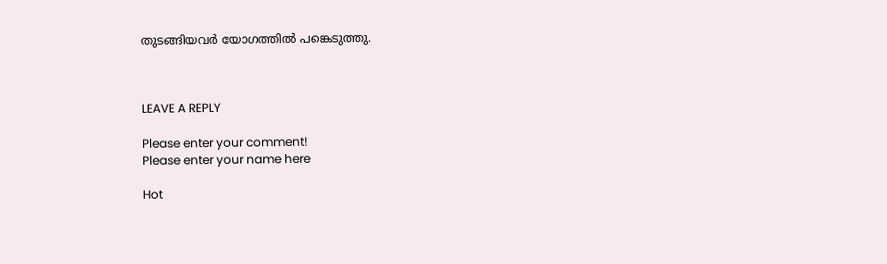തുടങ്ങിയവർ യോഗത്തിൽ പങ്കെടുത്തു.



LEAVE A REPLY

Please enter your comment!
Please enter your name here

Hot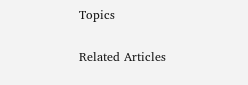Topics

Related Articles